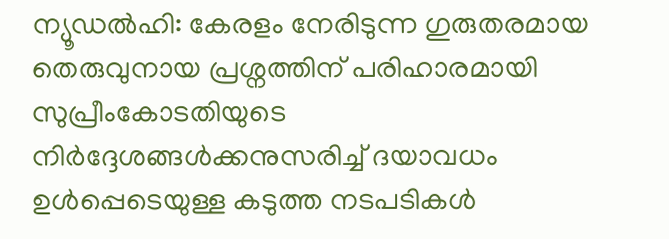ന്യൂഡൽഹി: കേരളം നേരിടുന്ന ഗുരുതരമായ തെരുവുനായ പ്രശ്നത്തിന് പരിഹാരമായി സുപ്രീംകോടതിയുടെ നിർദ്ദേശങ്ങൾക്കനുസരിച്ച് ദയാവധം ഉൾപ്പെടെയുള്ള കടുത്ത നടപടികൾ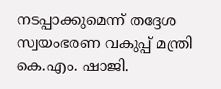നടപ്പാക്കുമെന്ന് തദ്ദേശ സ്വയംഭരണ വകുപ്പ് മന്ത്രി കെ.എം. ഷാജി.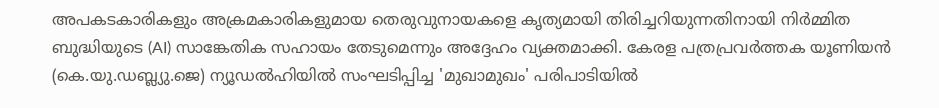അപകടകാരികളും അക്രമകാരികളുമായ തെരുവുനായകളെ കൃത്യമായി തിരിച്ചറിയുന്നതിനായി നിർമ്മിത ബുദ്ധിയുടെ (AI) സാങ്കേതിക സഹായം തേടുമെന്നും അദ്ദേഹം വ്യക്തമാക്കി. കേരള പത്രപ്രവർത്തക യൂണിയൻ (കെ.യു.ഡബ്ല്യു.ജെ) ന്യൂഡൽഹിയിൽ സംഘടിപ്പിച്ച 'മുഖാമുഖം' പരിപാടിയിൽ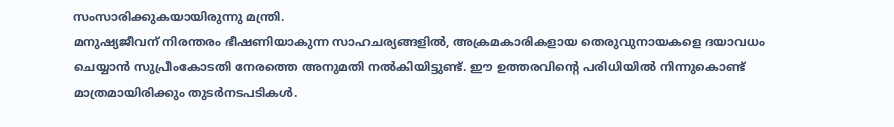സംസാരിക്കുകയായിരുന്നു മന്ത്രി.
മനുഷ്യജീവന് നിരന്തരം ഭീഷണിയാകുന്ന സാഹചര്യങ്ങളിൽ, അക്രമകാരികളായ തെരുവുനായകളെ ദയാവധം ചെയ്യാൻ സുപ്രീംകോടതി നേരത്തെ അനുമതി നൽകിയിട്ടുണ്ട്. ഈ ഉത്തരവിന്റെ പരിധിയിൽ നിന്നുകൊണ്ട് മാത്രമായിരിക്കും തുടർനടപടികൾ.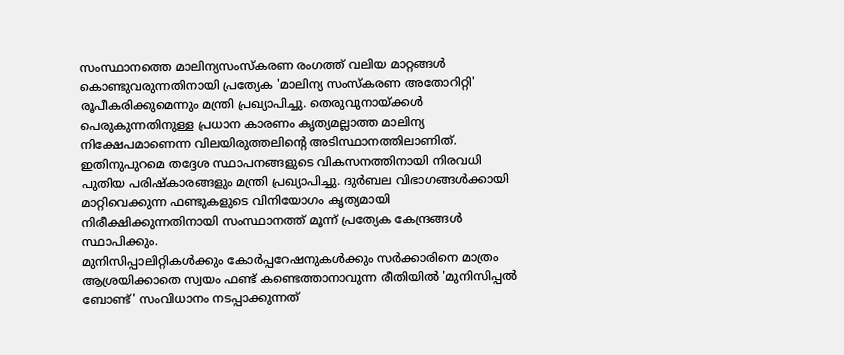സംസ്ഥാനത്തെ മാലിന്യസംസ്കരണ രംഗത്ത് വലിയ മാറ്റങ്ങൾ കൊണ്ടുവരുന്നതിനായി പ്രത്യേക 'മാലിന്യ സംസ്കരണ അതോറിറ്റി' രൂപീകരിക്കുമെന്നും മന്ത്രി പ്രഖ്യാപിച്ചു. തെരുവുനായ്ക്കൾ പെരുകുന്നതിനുള്ള പ്രധാന കാരണം കൃത്യമല്ലാത്ത മാലിന്യ നിക്ഷേപമാണെന്ന വിലയിരുത്തലിന്റെ അടിസ്ഥാനത്തിലാണിത്.
ഇതിനുപുറമെ തദ്ദേശ സ്ഥാപനങ്ങളുടെ വികസനത്തിനായി നിരവധി പുതിയ പരിഷ്കാരങ്ങളും മന്ത്രി പ്രഖ്യാപിച്ചു. ദുർബല വിഭാഗങ്ങൾക്കായി മാറ്റിവെക്കുന്ന ഫണ്ടുകളുടെ വിനിയോഗം കൃത്യമായി നിരീക്ഷിക്കുന്നതിനായി സംസ്ഥാനത്ത് മൂന്ന് പ്രത്യേക കേന്ദ്രങ്ങൾ സ്ഥാപിക്കും.
മുനിസിപ്പാലിറ്റികൾക്കും കോർപ്പറേഷനുകൾക്കും സർക്കാരിനെ മാത്രം ആശ്രയിക്കാതെ സ്വയം ഫണ്ട് കണ്ടെത്താനാവുന്ന രീതിയിൽ 'മുനിസിപ്പൽ ബോണ്ട്' സംവിധാനം നടപ്പാക്കുന്നത്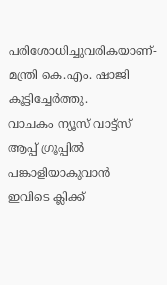പരിശോധിച്ചുവരികയാണ്- മന്ത്രി കെ.എം. ഷാജി കൂട്ടിച്ചേർത്തു.
വാചകം ന്യൂസ് വാട്ട്സ് ആപ്പ് ഗ്രൂപ്പിൽ പങ്കാളിയാകുവാൻ
ഇവിടെ ക്ലിക്ക്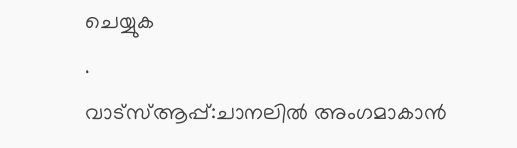ചെയ്യുക
.
വാട്സ്ആപ്പ്:ചാനലിൽ അംഗമാകാൻ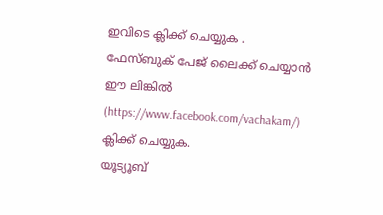ഇവിടെ ക്ലിക്ക് ചെയ്യുക .
ഫേസ്ബുക് പേജ് ലൈക്ക് ചെയ്യാൻ ഈ ലിങ്കിൽ (https://www.facebook.com/vachakam/) ക്ലിക്ക് ചെയ്യുക.
യൂട്യൂബ്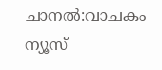ചാനൽ:വാചകം ന്യൂസ്